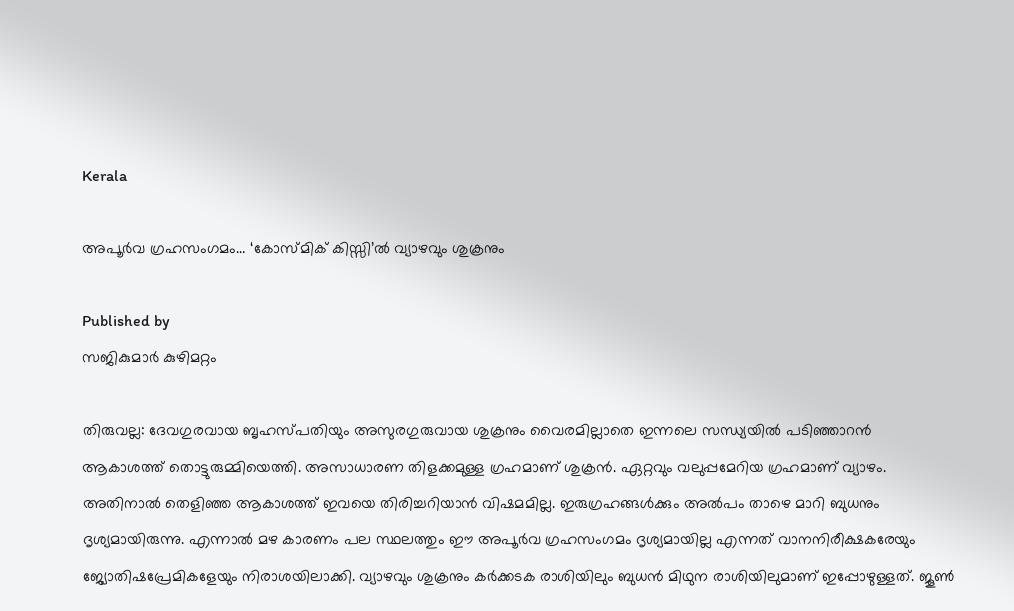Kerala

അപൂര്‍വ ഗ്രഹസംഗമം… ‘കോസ്മിക് കിസ്സി’ല്‍ വ്യാഴവും ശുക്രനും

Published by
സജികുമാര്‍ കുഴിമറ്റം

തിരുവല്ല: ദേവഗുരവായ ബൃഹസ്പതിയും അസുരഗുരുവായ ശുക്രനും വൈരമില്ലാതെ ഇന്നലെ സന്ധ്യയില്‍ പടിഞ്ഞാറന്‍ ആകാശത്ത് തൊട്ടുരുമ്മിയെത്തി. അസാധാരണ തിളക്കമുള്ള ഗ്രഹമാണ് ശുക്രന്‍. ഏറ്റവും വലുപ്പമേറിയ ഗ്രഹമാണ് വ്യാഴം. അതിനാല്‍ തെളിഞ്ഞ ആകാശത്ത് ഇവയെ തിരിച്ചറിയാന്‍ വിഷമമില്ല. ഇരുഗ്രഹങ്ങള്‍ക്കും അല്‍പം താഴെ മാറി ബുധനും ദൃശ്യമായിരുന്നു. എന്നാല്‍ മഴ കാരണം പല സ്ഥലത്തും ഈ അപൂര്‍വ ഗ്രഹസംഗമം ദൃശ്യമായില്ല എന്നത് വാനനിരീക്ഷകരേയും ജ്യോതിഷപ്രേമികളേയും നിരാശയിലാക്കി. വ്യാഴവും ശുക്രനും കര്‍ക്കടക രാശിയിലും ബുധന്‍ മിഥുന രാശിയിലുമാണ് ഇപ്പോഴുള്ളത്. ജൂണ്‍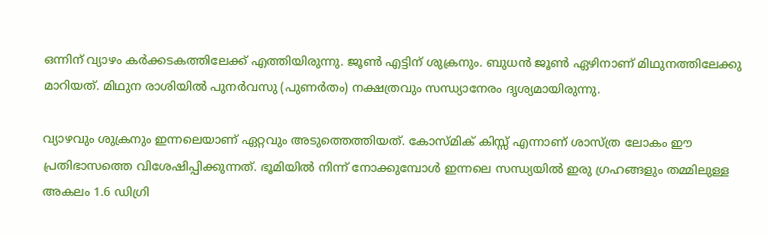ഒന്നിന് വ്യാഴം കര്‍ക്കടകത്തിലേക്ക് എത്തിയിരുന്നു. ജൂണ്‍ എട്ടിന് ശുക്രനും. ബുധന്‍ ജൂണ്‍ ഏഴിനാണ് മിഥുനത്തിലേക്കു മാറിയത്. മിഥുന രാശിയില്‍ പുനര്‍വസു (പുണര്‍തം) നക്ഷത്രവും സന്ധ്യാനേരം ദൃശ്യമായിരുന്നു.

വ്യാഴവും ശുക്രനും ഇന്നലെയാണ് ഏറ്റവും അടുത്തെത്തിയത്. കോസ്മിക് കിസ്സ് എന്നാണ് ശാസ്ത്ര ലോകം ഈ പ്രതിഭാസത്തെ വിശേഷിപ്പിക്കുന്നത്. ഭൂമിയില്‍ നിന്ന് നോക്കുമ്പോള്‍ ഇന്നലെ സന്ധ്യയില്‍ ഇരു ഗ്രഹങ്ങളും തമ്മിലുള്ള അകലം 1.6 ഡിഗ്രി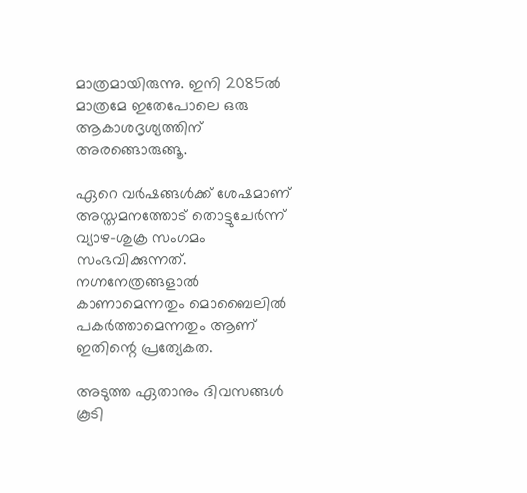മാത്രമായിരുന്നു. ഇനി 2085ല്‍ മാത്രമേ ഇതേപോലെ ഒരു ആകാശദൃശ്യത്തിന് അരങ്ങൊരുങ്ങൂ.

ഏറെ വര്‍ഷങ്ങള്‍ക്ക് ശേഷമാണ് അസ്തമനത്തോട് തൊട്ടുചേര്‍ന്ന് വ്യാഴ-ശുക്ര സംഗമം സംഭവിക്കുന്നത്. നഗ്നനേത്രങ്ങളാല്‍ കാണാമെന്നതും മൊബൈലില്‍ പകര്‍ത്താമെന്നതും ആണ് ഇതിന്റെ പ്രത്യേകത.

അടുത്ത ഏതാനും ദിവസങ്ങള്‍ കൂടി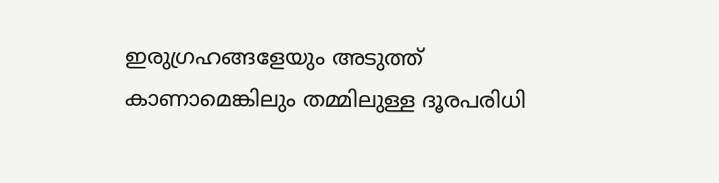ഇരുഗ്രഹങ്ങളേയും അടുത്ത് കാണാമെങ്കിലും തമ്മിലുള്ള ദൂരപരിധി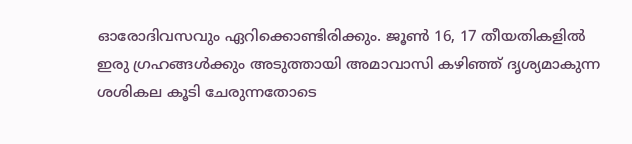ഓരോദിവസവും ഏറിക്കൊണ്ടിരിക്കും. ജൂണ്‍ 16, 17 തീയതികളില്‍ ഇരു ഗ്രഹങ്ങള്‍ക്കും അടുത്തായി അമാവാസി കഴിഞ്ഞ് ദൃശ്യമാകുന്ന ശശികല കൂടി ചേരുന്നതോടെ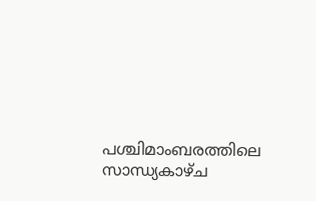പശ്ചിമാംബരത്തിലെ സാന്ധ്യകാഴ്ച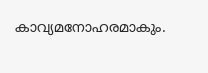കാവ്യമനോഹരമാകും.